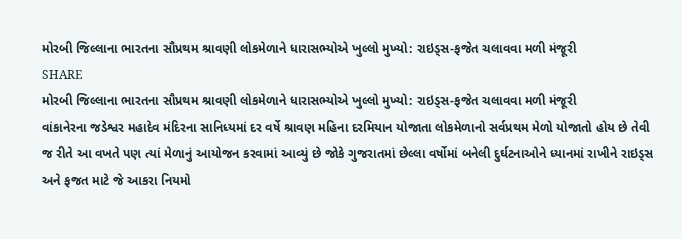મોરબી જિલ્લાના ભારતના સૌપ્રથમ શ્રાવણી લોકમેળાને ધારાસભ્યોએ ખુલ્લો મુખ્યો: રાઇડ્સ-ફજેત ચલાવવા મળી મંજૂરી
SHARE
મોરબી જિલ્લાના ભારતના સૌપ્રથમ શ્રાવણી લોકમેળાને ધારાસભ્યોએ ખુલ્લો મુખ્યો: રાઇડ્સ-ફજેત ચલાવવા મળી મંજૂરી
વાંકાનેરના જડેશ્વર મહાદેવ મંદિરના સાનિધ્યમાં દર વર્ષે શ્રાવણ મહિના દરમિયાન યોજાતા લોકમેળાનો સર્વપ્રથમ મેળો યોજાતો હોય છે તેવી જ રીતે આ વખતે પણ ત્યાં મેળાનું આયોજન કરવામાં આવ્યું છે જોકે ગુજરાતમાં છેલ્લા વર્ષોમાં બનેલી દુર્ઘટનાઓને ધ્યાનમાં રાખીને રાઇડ્સ અને ફજત માટે જે આકરા નિયમો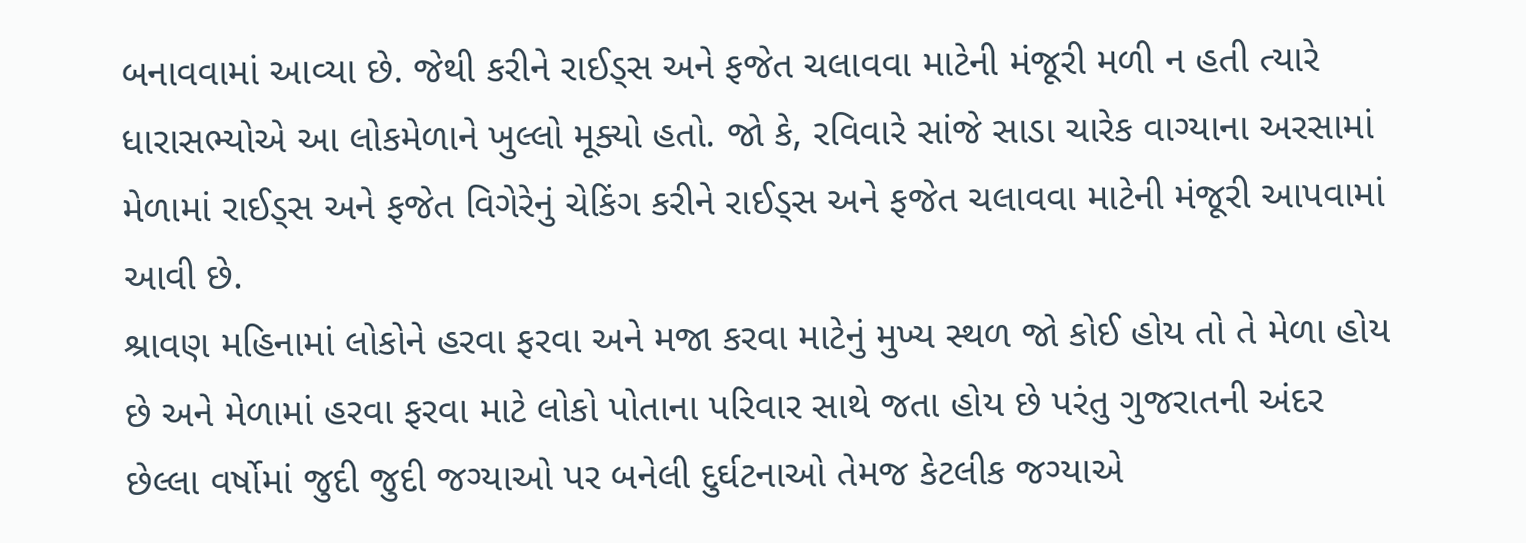બનાવવામાં આવ્યા છે. જેથી કરીને રાઈડ્સ અને ફજેત ચલાવવા માટેની મંજૂરી મળી ન હતી ત્યારે ધારાસભ્યોએ આ લોકમેળાને ખુલ્લો મૂક્યો હતો. જો કે, રવિવારે સાંજે સાડા ચારેક વાગ્યાના અરસામાં મેળામાં રાઈડ્સ અને ફજેત વિગેરેનું ચેકિંગ કરીને રાઈડ્સ અને ફજેત ચલાવવા માટેની મંજૂરી આપવામાં આવી છે.
શ્રાવણ મહિનામાં લોકોને હરવા ફરવા અને મજા કરવા માટેનું મુખ્ય સ્થળ જો કોઈ હોય તો તે મેળા હોય છે અને મેળામાં હરવા ફરવા માટે લોકો પોતાના પરિવાર સાથે જતા હોય છે પરંતુ ગુજરાતની અંદર છેલ્લા વર્ષોમાં જુદી જુદી જગ્યાઓ પર બનેલી દુર્ઘટનાઓ તેમજ કેટલીક જગ્યાએ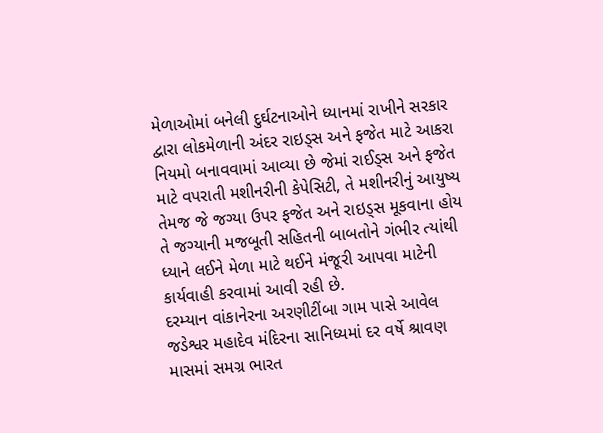મેળાઓમાં બનેલી દુર્ઘટનાઓને ધ્યાનમાં રાખીને સરકાર દ્વારા લોકમેળાની અંદર રાઇડ્સ અને ફજેત માટે આકરા નિયમો બનાવવામાં આવ્યા છે જેમાં રાઈડ્સ અને ફજેત માટે વપરાતી મશીનરીની કેપેસિટી, તે મશીનરીનું આયુષ્ય તેમજ જે જગ્યા ઉપર ફજેત અને રાઇડ્સ મૂકવાના હોય તે જગ્યાની મજબૂતી સહિતની બાબતોને ગંભીર ત્યાંથી ધ્યાને લઈને મેળા માટે થઈને મંજૂરી આપવા માટેની કાર્યવાહી કરવામાં આવી રહી છે.
દરમ્યાન વાંકાનેરના અરણીટીંબા ગામ પાસે આવેલ જડેશ્વર મહાદેવ મંદિરના સાનિધ્યમાં દર વર્ષે શ્રાવણ માસમાં સમગ્ર ભારત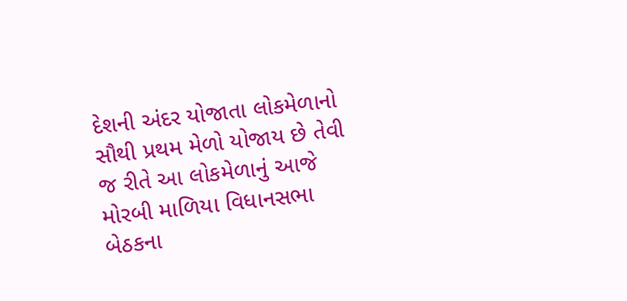દેશની અંદર યોજાતા લોકમેળાનો સૌથી પ્રથમ મેળો યોજાય છે તેવી જ રીતે આ લોકમેળાનું આજે મોરબી માળિયા વિધાનસભા બેઠકના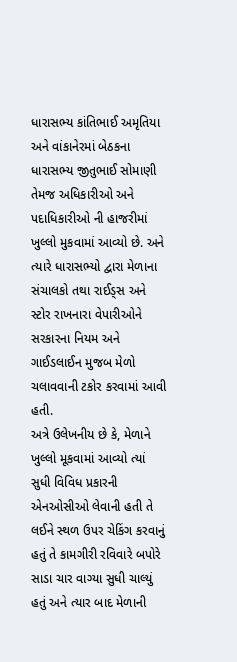ધારાસભ્ય કાંતિભાઈ અમૃતિયા અને વાંકાનેરમાં બેઠકના ધારાસભ્ય જીતુભાઈ સોમાણી તેમજ અધિકારીઓ અને પદાધિકારીઓ ની હાજરીમાં ખુલ્લો મુકવામાં આવ્યો છે. અને ત્યારે ધારાસભ્યો દ્વારા મેળાના સંચાલકો તથા રાઈડ્સ અને સ્ટોર રાખનારા વેપારીઓને સરકારના નિયમ અને ગાઈડલાઈન મુજબ મેળો ચલાવવાની ટકોર કરવામાં આવી હતી.
અત્રે ઉલેખનીય છે કે, મેળાને ખુલ્લો મૂકવામાં આવ્યો ત્યાં સુધી વિવિધ પ્રકારની એનઓસીઓ લેવાની હતી તે લઈને સ્થળ ઉપર ચેકિંગ કરવાનું હતું તે કામગીરી રવિવારે બપોરે સાડા ચાર વાગ્યા સુધી ચાલ્યું હતું અને ત્યાર બાદ મેળાની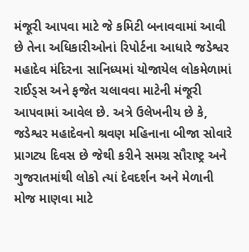મંજૂરી આપવા માટે જે કમિટી બનાવવામાં આવી છે તેના અધિકારીઓનાં રિપોર્ટના આધારે જડેશ્વર મહાદેવ મંદિરના સાનિધ્યમાં યોજાયેલ લોકમેળામાં રાઈડ્સ અને ફજેત ચલાવવા માટેની મંજૂરી આપવામાં આવેલ છે. અત્રે ઉલેખનીય છે કે, જડેશ્વર મહાદેવનો શ્રવણ મહિનાના બીજા સોવારે પ્રાગટ્ય દિવસ છે જેથી કરીને સમગ્ર સૌરાષ્ટ્ર અને ગુજરાતમાંથી લોકો ત્યાં દેવદર્શન અને મેળાની મોજ માણવા માટે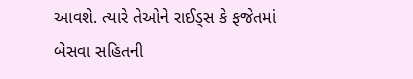આવશે. ત્યારે તેઓને રાઈડ્સ કે ફજેતમાં બેસવા સહિતની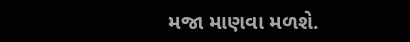મજા માણવા મળશે.